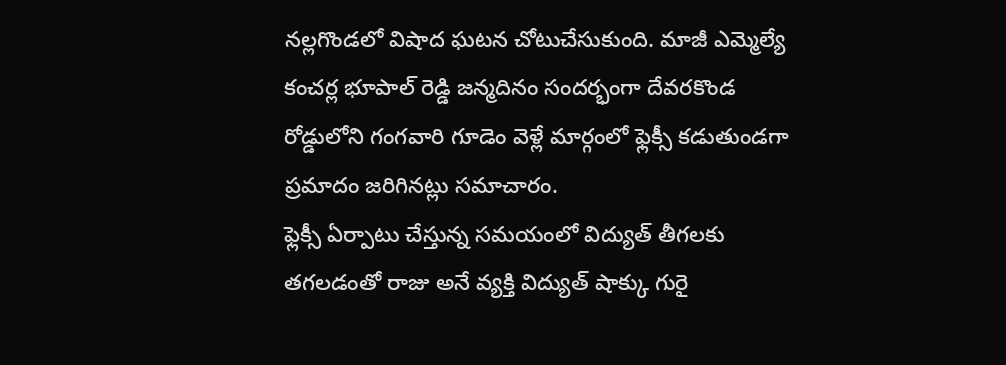నల్లగొండలో విషాద ఘటన చోటుచేసుకుంది. మాజీ ఎమ్మెల్యే కంచర్ల భూపాల్ రెడ్డి జన్మదినం సందర్భంగా దేవరకొండ రోడ్డులోని గంగవారి గూడెం వెళ్లే మార్గంలో ఫ్లెక్సీ కడుతుండగా ప్రమాదం జరిగినట్లు సమాచారం.
ఫ్లెక్సీ ఏర్పాటు చేస్తున్న సమయంలో విద్యుత్ తీగలకు తగలడంతో రాజు అనే వ్యక్తి విద్యుత్ షాక్కు గురై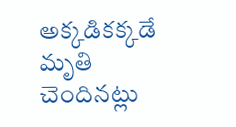అక్కడికక్కడే మృతి చెందినట్లు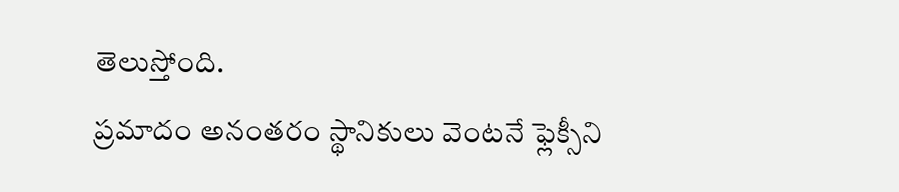తెలుస్తోంది.
ప్రమాదం అనంతరం స్థానికులు వెంటనే ఫ్లెక్సీని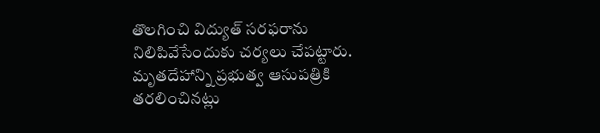తొలగించి విద్యుత్ సరఫరాను నిలిపివేసేందుకు చర్యలు చేపట్టారు. మృతదేహాన్ని ప్రభుత్వ ఆసుపత్రికి తరలించినట్లు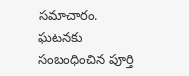సమాచారం.
ఘటనకు సంబంధించిన పూర్తి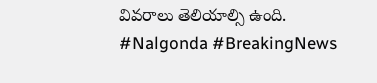వివరాలు తెలియాల్సి ఉంది.
#Nalgonda #BreakingNews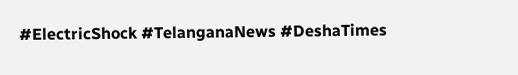#ElectricShock #TelanganaNews #DeshaTimes